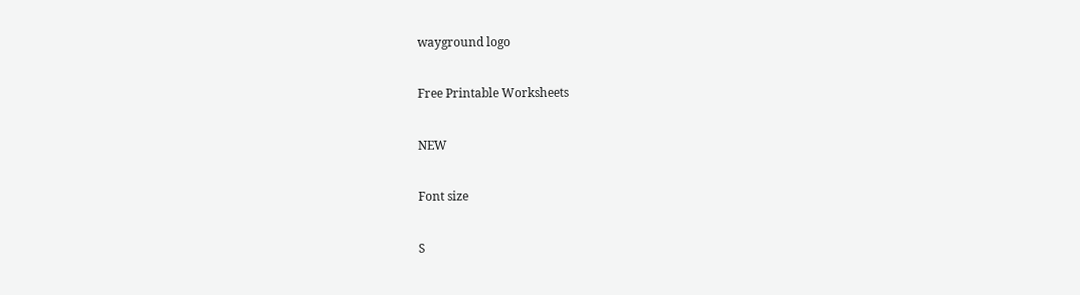wayground logo

Free Printable Worksheets

NEW

Font size

S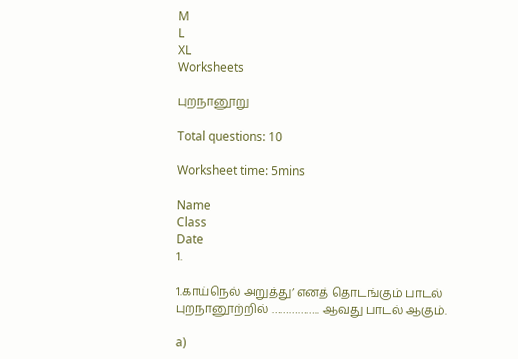M
L
XL
Worksheets

புறநானூறு

Total questions: 10

Worksheet time: 5mins

Name
Class
Date
1.

1.காய்நெல் அறுத்து’ எனத் தொடங்கும் பாடல் புறநானூற்றில் …………….. ஆவது பாடல் ஆகும்.

a)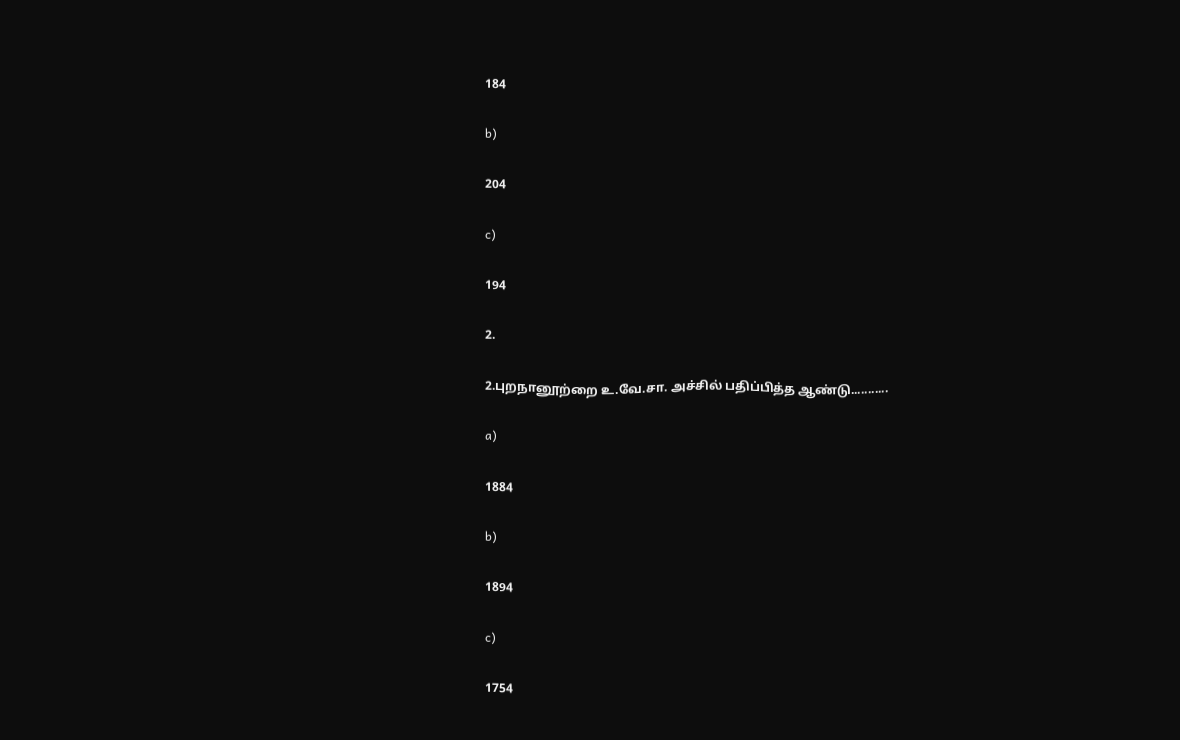184

b)

204

c)

194

2.

2.புறநானூற்றை உ.வே.சா. அச்சில் பதிப்பித்த ஆண்டு...........

a)

1884

b)

1894

c)

1754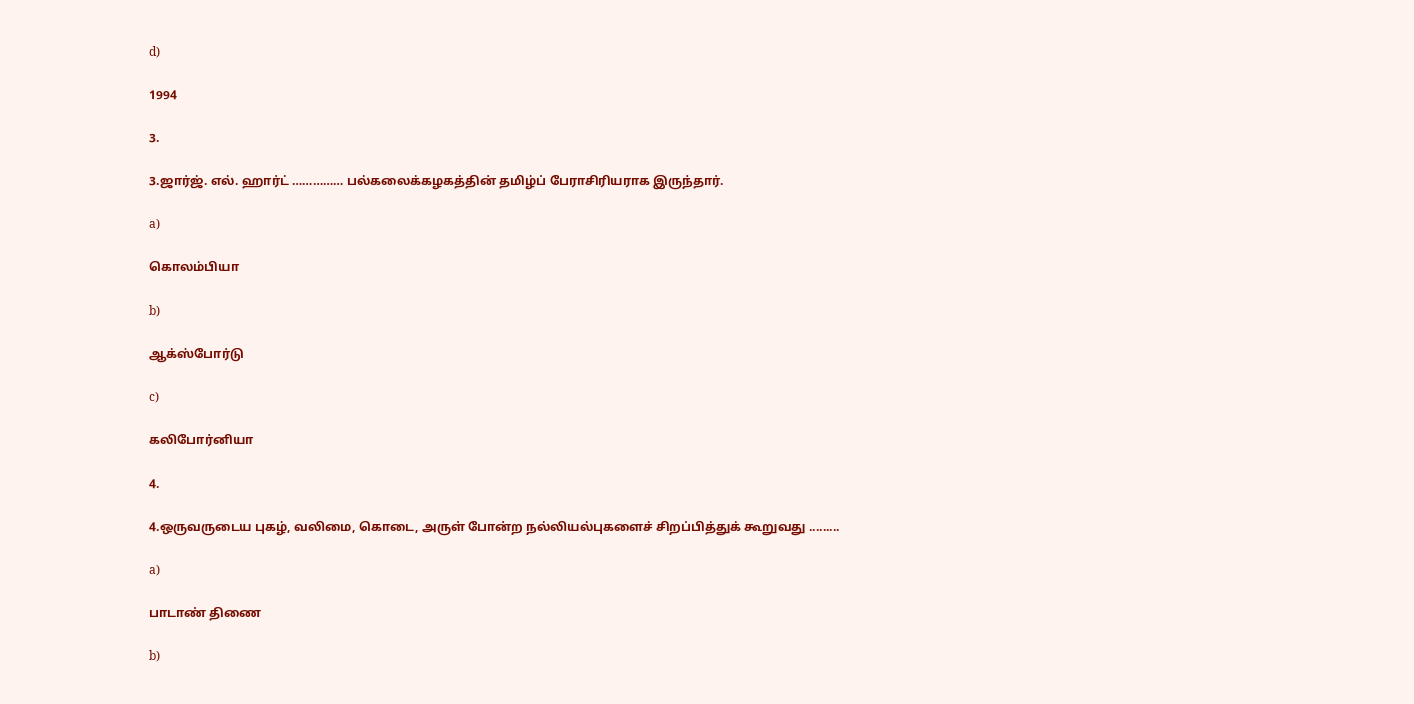d)

1994

3.

3.ஜார்ஜ். எல். ஹார்ட் …………… பல்கலைக்கழகத்தின் தமிழ்ப் பேராசிரியராக இருந்தார்.

a)

கொலம்பியா

b)

ஆக்ஸ்போர்டு

c)

கலிபோர்னியா

4.

4.ஒருவருடைய புகழ், வலிமை, கொடை, அருள் போன்ற நல்லியல்புகளைச் சிறப்பித்துக் கூறுவது .........

a)

பாடாண் திணை

b)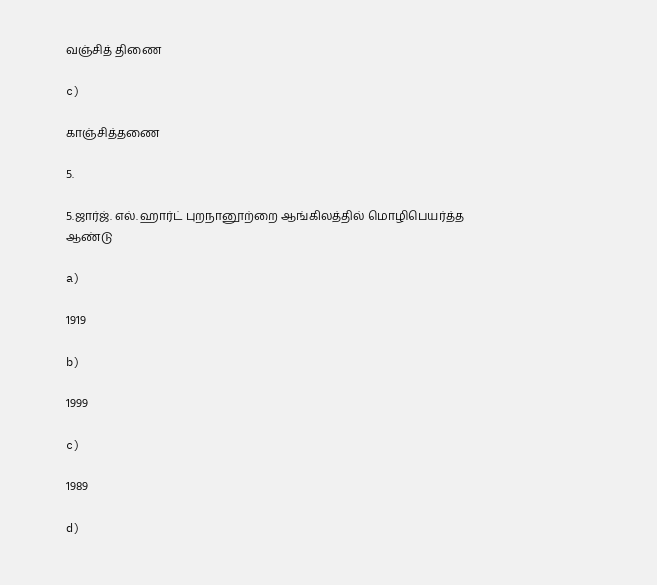வஞ்சித் திணை

c)

காஞ்சித்தணை

5.

5.ஜார்ஜ். எல். ஹார்ட் புறநானூற்றை ஆங்கிலத்தில் மொழிபெயர்த்த ஆண்டு

a)

1919

b)

1999

c)

1989

d)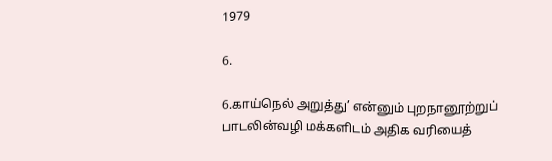1979

6.

6.காய்நெல் அறுத்து’ என்னும் புறநானூற்றுப் பாடலின்வழி மக்களிடம் அதிக வரியைத்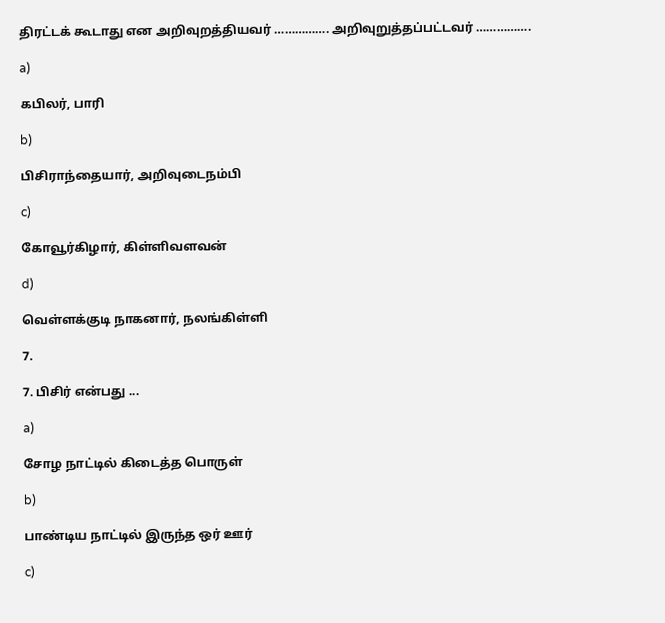திரட்டக் கூடாது என அறிவுறத்தியவர் ……………. அறிவுறுத்தப்பட்டவர் …………….

a)

கபிலர், பாரி

b)

பிசிராந்தையார், அறிவுடைநம்பி

c)

கோவூர்கிழார், கிள்ளிவளவன்

d)

வெள்ளக்குடி நாகனார், நலங்கிள்ளி

7.

7. பிசிர் என்பது ...

a)

சோழ நாட்டில் கிடைத்த பொருள்

b)

பாண்டிய நாட்டில் இருந்த ஒர் ஊர்

c)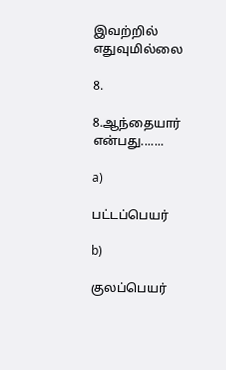இவற்றில் எதுவுமில்லை

8.

8.ஆந்தையார் என்பது.......

a)

பட்டப்பெயர்

b)

குலப்பெயர்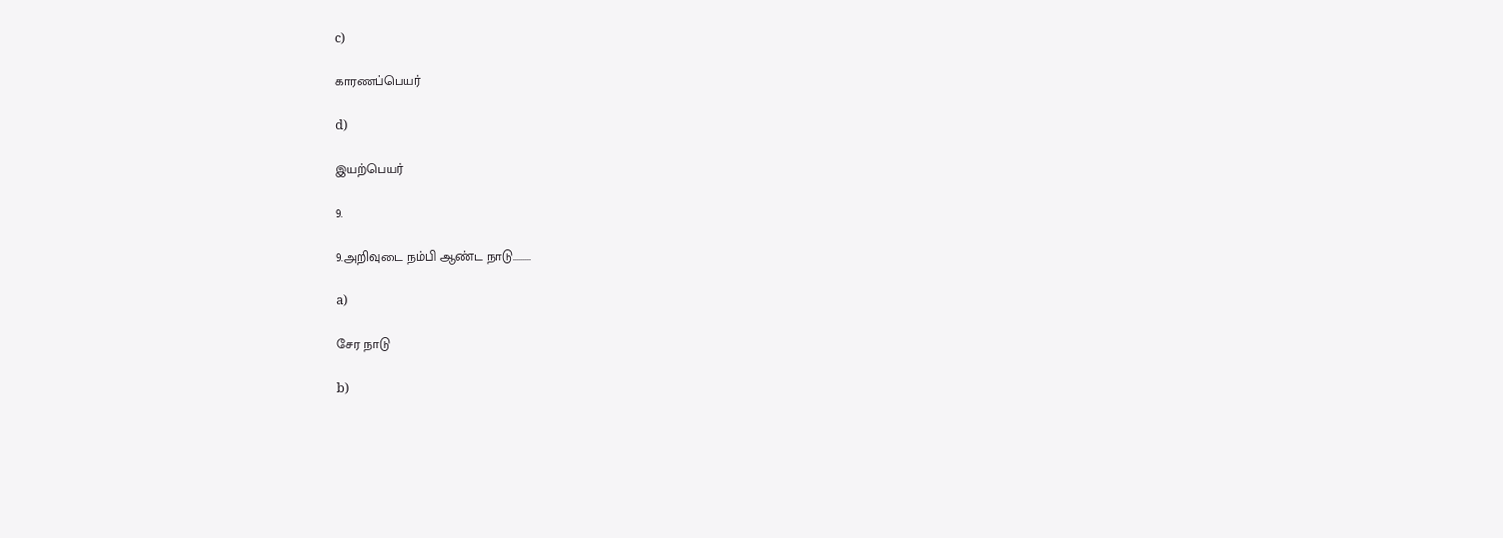c)

காரணப்பெயர்

d)

இயற்பெயர்

9.

9.அறிவுடை நம்பி ஆண்ட நாடு.........

a)

சேர நாடு

b)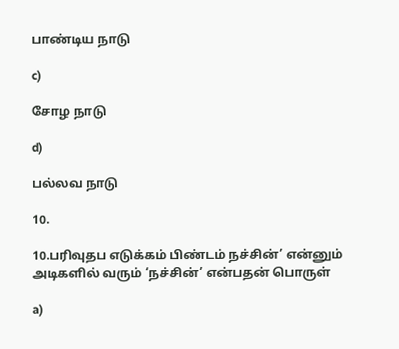பாண்டிய நாடு

c)

சோழ நாடு

d)

பல்லவ நாடு

10.

10.பரிவுதப எடுக்கம் பிண்டம் நச்சின்’ என்னும் அடிகளில் வரும் ‘நச்சின்’ என்பதன் பொருள்

a)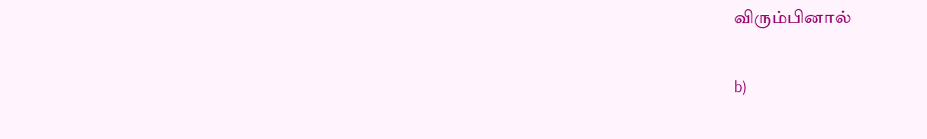விரும்பினால்

b)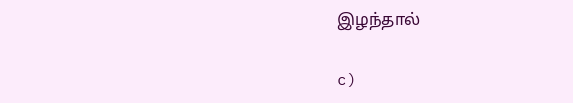இழந்தால்

c)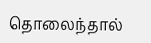தொலைந்தால்